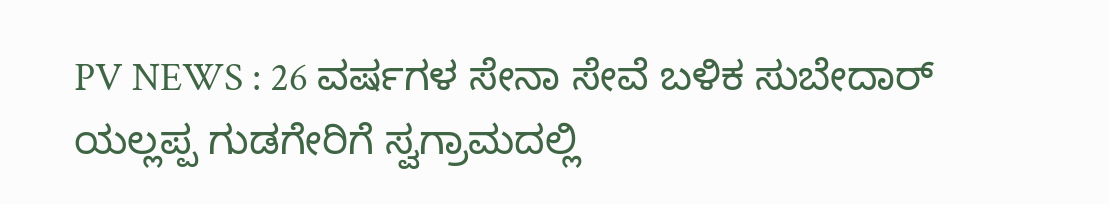PV NEWS : 26 ವರ್ಷಗಳ ಸೇನಾ ಸೇವೆ ಬಳಿಕ ಸುಬೇದಾರ್ ಯಲ್ಲಪ್ಪ ಗುಡಗೇರಿಗೆ ಸ್ವಗ್ರಾಮದಲ್ಲಿ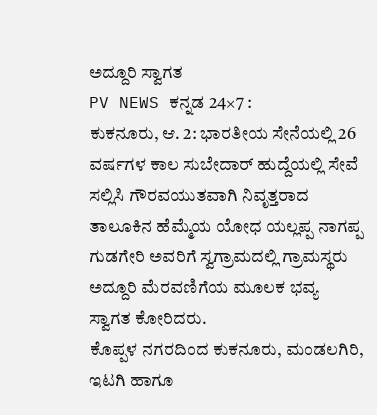ಅದ್ದೂರಿ ಸ್ವಾಗತ
PV NEWS ಕನ್ನಡ 24×7 :
ಕುಕನೂರು, ಆ. 2: ಭಾರತೀಯ ಸೇನೆಯಲ್ಲಿ 26 ವರ್ಷಗಳ ಕಾಲ ಸುಬೇದಾರ್ ಹುದ್ದೆಯಲ್ಲಿ ಸೇವೆ ಸಲ್ಲಿಸಿ ಗೌರವಯುತವಾಗಿ ನಿವೃತ್ತರಾದ ತಾಲೂಕಿನ ಹೆಮ್ಮೆಯ ಯೋಧ ಯಲ್ಲಪ್ಪ ನಾಗಪ್ಪ ಗುಡಗೇರಿ ಅವರಿಗೆ ಸ್ವಗ್ರಾಮದಲ್ಲಿ ಗ್ರಾಮಸ್ಥರು ಅದ್ದೂರಿ ಮೆರವಣಿಗೆಯ ಮೂಲಕ ಭವ್ಯ ಸ್ವಾಗತ ಕೋರಿದರು.
ಕೊಪ್ಪಳ ನಗರದಿಂದ ಕುಕನೂರು, ಮಂಡಲಗಿರಿ, ಇಟಗಿ ಹಾಗೂ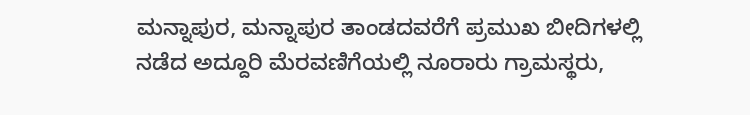ಮನ್ನಾಪುರ, ಮನ್ನಾಪುರ ತಾಂಡದವರೆಗೆ ಪ್ರಮುಖ ಬೀದಿಗಳಲ್ಲಿ ನಡೆದ ಅದ್ದೂರಿ ಮೆರವಣಿಗೆಯಲ್ಲಿ ನೂರಾರು ಗ್ರಾಮಸ್ಥರು,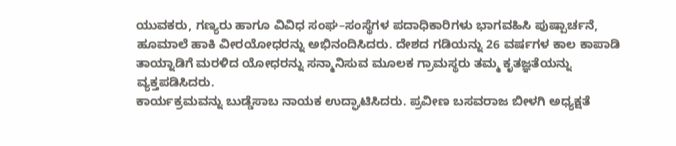ಯುವಕರು, ಗಣ್ಯರು ಹಾಗೂ ವಿವಿಧ ಸಂಘ–ಸಂಸ್ಥೆಗಳ ಪದಾಧಿಕಾರಿಗಳು ಭಾಗವಹಿಸಿ ಪುಷ್ಪಾರ್ಚನೆ, ಹೂಮಾಲೆ ಹಾಕಿ ವೀರಯೋಧರನ್ನು ಅಭಿನಂದಿಸಿದರು. ದೇಶದ ಗಡಿಯನ್ನು 26 ವರ್ಷಗಳ ಕಾಲ ಕಾಪಾಡಿ ತಾಯ್ನಾಡಿಗೆ ಮರಳಿದ ಯೋಧರನ್ನು ಸನ್ಮಾನಿಸುವ ಮೂಲಕ ಗ್ರಾಮಸ್ಥರು ತಮ್ಮ ಕೃತಜ್ಞತೆಯನ್ನು ವ್ಯಕ್ತಪಡಿಸಿದರು.
ಕಾರ್ಯಕ್ರಮವನ್ನು ಬುಡ್ಡೆಸಾಬ ನಾಯಕ ಉದ್ಘಾಟಿಸಿದರು. ಪ್ರವೀಣ ಬಸವರಾಜ ಬೀಳಗಿ ಅಧ್ಯಕ್ಷತೆ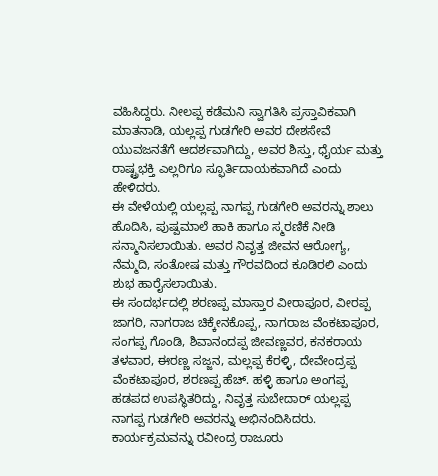ವಹಿಸಿದ್ದರು. ನೀಲಪ್ಪ ಕಡೆಮನಿ ಸ್ವಾಗತಿಸಿ ಪ್ರಸ್ತಾವಿಕವಾಗಿ ಮಾತನಾಡಿ, ಯಲ್ಲಪ್ಪ ಗುಡಗೇರಿ ಅವರ ದೇಶಸೇವೆ ಯುವಜನತೆಗೆ ಆದರ್ಶವಾಗಿದ್ದು, ಅವರ ಶಿಸ್ತು, ಧೈರ್ಯ ಮತ್ತು ರಾಷ್ಟ್ರಭಕ್ತಿ ಎಲ್ಲರಿಗೂ ಸ್ಫೂರ್ತಿದಾಯಕವಾಗಿದೆ ಎಂದು ಹೇಳಿದರು.
ಈ ವೇಳೆಯಲ್ಲಿ ಯಲ್ಲಪ್ಪ ನಾಗಪ್ಪ ಗುಡಗೇರಿ ಅವರನ್ನು ಶಾಲು ಹೊದಿಸಿ, ಪುಷ್ಪಮಾಲೆ ಹಾಕಿ ಹಾಗೂ ಸ್ಮರಣಿಕೆ ನೀಡಿ ಸನ್ಮಾನಿಸಲಾಯಿತು. ಅವರ ನಿವೃತ್ತ ಜೀವನ ಆರೋಗ್ಯ, ನೆಮ್ಮದಿ, ಸಂತೋಷ ಮತ್ತು ಗೌರವದಿಂದ ಕೂಡಿರಲಿ ಎಂದು ಶುಭ ಹಾರೈಸಲಾಯಿತು.
ಈ ಸಂದರ್ಭದಲ್ಲಿ ಶರಣಪ್ಪ ಮಾಸ್ತಾರ ವೀರಾಪೂರ, ವೀರಪ್ಪ ಜಾಗರಿ, ನಾಗರಾಜ ಚಿಕ್ಕೇನಕೊಪ್ಪ, ನಾಗರಾಜ ವೆಂಕಟಾಪೂರ, ಸಂಗಪ್ಪ ಗೊಂಡಿ, ಶಿವಾನಂದಪ್ಪ ಜೀವಣ್ಣವರ, ಕನಕರಾಯ ತಳವಾರ, ಈರಣ್ಣ ಸಜ್ಜನ, ಮಲ್ಲಪ್ಪ ಕೆರಳ್ಳಿ, ದೇವೇಂದ್ರಪ್ಪ ವೆಂಕಟಾಪೂರ, ಶರಣಪ್ಪ ಹೆಚ್. ಹಳ್ಳಿ ಹಾಗೂ ಅಂಗಪ್ಪ ಹಡಪದ ಉಪಸ್ಥಿತರಿದ್ದು, ನಿವೃತ್ತ ಸುಬೇದಾರ್ ಯಲ್ಲಪ್ಪ ನಾಗಪ್ಪ ಗುಡಗೇರಿ ಅವರನ್ನು ಅಭಿನಂದಿಸಿದರು.
ಕಾರ್ಯಕ್ರಮವನ್ನು ರವೀಂದ್ರ ರಾಜೂರು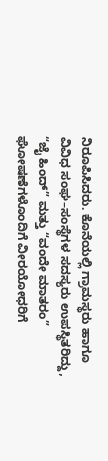ನಿರೂಪಿಸಿದರು. ಕೊನೆಯಲ್ಲಿ ಗ್ರಾಮಸ್ಥರು ಹಾಗೂ ವಿವಿಧ ಸಂಘ–ಸಂಸ್ಥೆಗಳ ಸದಸ್ಯರು ಉಪಸ್ಥಿತರಿದ್ದು, “ಜೈ ಹಿಂದ್” ಮತ್ತು “ವಂದೇ ಮಾತರಂ” ಘೋಷಣೆಗಳೊಂದಿಗೆ ವೀರಯೋಧರಿಗೆ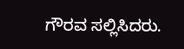ಗೌರವ ಸಲ್ಲಿಸಿದರು.